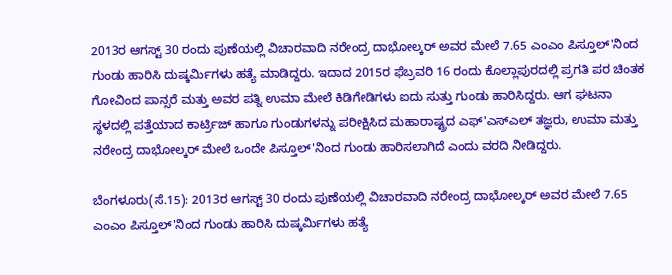2013ರ ಆಗಸ್ಟ್ 30 ರಂದು ಪುಣೆಯಲ್ಲಿ ವಿಚಾರವಾದಿ ನರೇಂದ್ರ ದಾಭೋಲ್ಕರ್ ಅವರ ಮೇಲೆ 7.65 ಎಂಎಂ ಪಿಸ್ತೂಲ್‌'ನಿಂದ ಗುಂಡು ಹಾರಿಸಿ ದುಷ್ಕರ್ಮಿಗಳು ಹತ್ಯೆ ಮಾಡಿದ್ದರು. ಇದಾದ 2015ರ ಫೆಬ್ರವರಿ 16 ರಂದು ಕೊಲ್ಲಾಪುರದಲ್ಲಿ ಪ್ರಗತಿ ಪರ ಚಿಂತಕ ಗೋವಿಂದ ಪಾನ್ಸರೆ ಮತ್ತು ಅವರ ಪತ್ನಿ ಉಮಾ ಮೇಲೆ ಕಿಡಿಗೇಡಿಗಳು ಐದು ಸುತ್ತು ಗುಂಡು ಹಾರಿಸಿದ್ದರು. ಆಗ ಘಟನಾ ಸ್ಥಳದಲ್ಲಿ ಪತ್ತೆಯಾದ ಕಾರ್ಟ್ರಿಜ್ ಹಾಗೂ ಗುಂಡುಗಳನ್ನು ಪರೀಕ್ಷಿಸಿದ ಮಹಾರಾಷ್ಟ್ರದ ಎಫ್'ಎಸ್‌ಎಲ್ ತಜ್ಞರು, ಉಮಾ ಮತ್ತು ನರೇಂದ್ರ ದಾಭೋಲ್ಕರ್ ಮೇಲೆ ಒಂದೇ ಪಿಸ್ತೂಲ್‌'ನಿಂದ ಗುಂಡು ಹಾರಿಸಲಾಗಿದೆ ಎಂದು ವರದಿ ನೀಡಿದ್ದರು.

ಬೆಂಗಳೂರು(ಸೆ.15): 2013ರ ಆಗಸ್ಟ್ 30 ರಂದು ಪುಣೆಯಲ್ಲಿ ವಿಚಾರವಾದಿ ನರೇಂದ್ರ ದಾಭೋಲ್ಕರ್ ಅವರ ಮೇಲೆ 7.65 ಎಂಎಂ ಪಿಸ್ತೂಲ್‌'ನಿಂದ ಗುಂಡು ಹಾರಿಸಿ ದುಷ್ಕರ್ಮಿಗಳು ಹತ್ಯೆ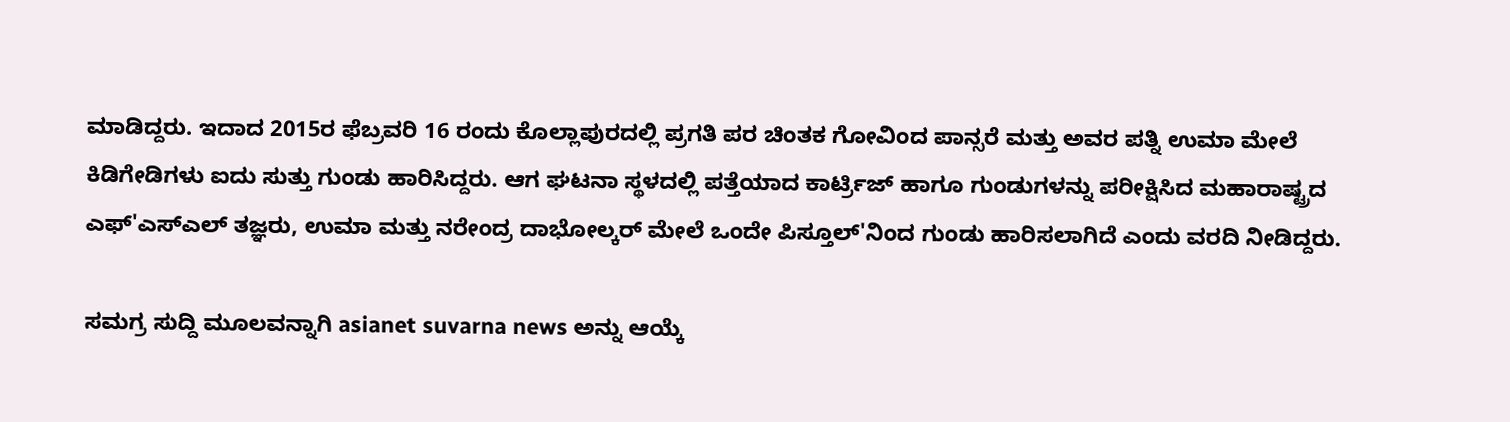ಮಾಡಿದ್ದರು. ಇದಾದ 2015ರ ಫೆಬ್ರವರಿ 16 ರಂದು ಕೊಲ್ಲಾಪುರದಲ್ಲಿ ಪ್ರಗತಿ ಪರ ಚಿಂತಕ ಗೋವಿಂದ ಪಾನ್ಸರೆ ಮತ್ತು ಅವರ ಪತ್ನಿ ಉಮಾ ಮೇಲೆ ಕಿಡಿಗೇಡಿಗಳು ಐದು ಸುತ್ತು ಗುಂಡು ಹಾರಿಸಿದ್ದರು. ಆಗ ಘಟನಾ ಸ್ಥಳದಲ್ಲಿ ಪತ್ತೆಯಾದ ಕಾರ್ಟ್ರಿಜ್ ಹಾಗೂ ಗುಂಡುಗಳನ್ನು ಪರೀಕ್ಷಿಸಿದ ಮಹಾರಾಷ್ಟ್ರದ ಎಫ್'ಎಸ್‌ಎಲ್ ತಜ್ಞರು, ಉಮಾ ಮತ್ತು ನರೇಂದ್ರ ದಾಭೋಲ್ಕರ್ ಮೇಲೆ ಒಂದೇ ಪಿಸ್ತೂಲ್‌'ನಿಂದ ಗುಂಡು ಹಾರಿಸಲಾಗಿದೆ ಎಂದು ವರದಿ ನೀಡಿದ್ದರು.

ಸಮಗ್ರ ಸುದ್ದಿ ಮೂಲವನ್ನಾಗಿ asianet suvarna news ಅನ್ನು ಆಯ್ಕೆ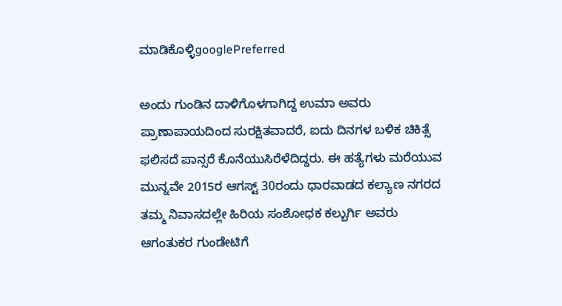ಮಾಡಿಕೊಳ್ಳಿgooglePreferred

ಅಂದು ಗುಂಡಿನ ದಾಳಿಗೊಳಗಾಗಿದ್ದ ಉಮಾ ಅವರು ಪ್ರಾಣಾಪಾಯದಿಂದ ಸುರಕ್ಷಿತವಾದರೆ, ಐದು ದಿನಗಳ ಬಳಿಕ ಚಿಕಿತ್ಸೆ ಫಲಿಸದೆ ಪಾನ್ಸರೆ ಕೊನೆಯುಸಿರೆಳೆದಿದ್ದರು. ಈ ಹತ್ಯೆಗಳು ಮರೆಯುವ ಮುನ್ನವೇ 2015ರ ಆಗಸ್ಟ್ 30ರಂದು ಧಾರವಾಡದ ಕಲ್ಯಾಣ ನಗರದ ತಮ್ಮ ನಿವಾಸದಲ್ಲೇ ಹಿರಿಯ ಸಂಶೋಧಕ ಕಲ್ಬುರ್ಗಿ ಅವರು ಆಗಂತುಕರ ಗುಂಡೇಟಿಗೆ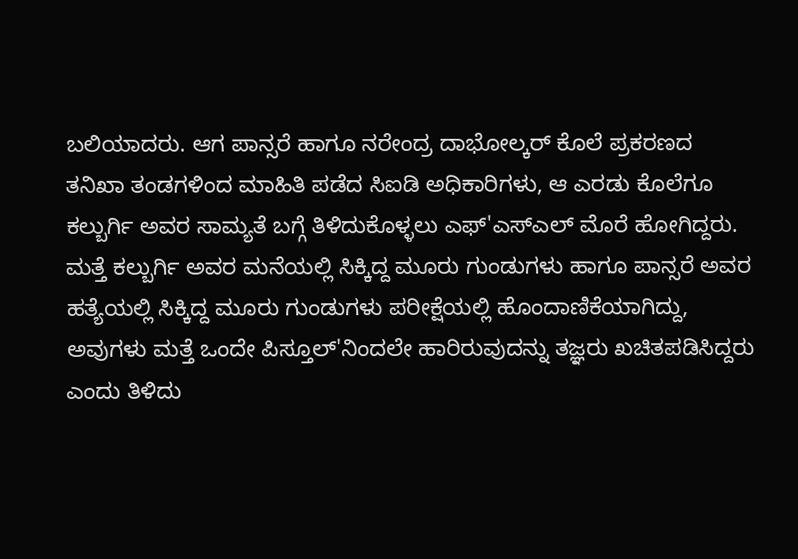ಬಲಿಯಾದರು. ಆಗ ಪಾನ್ಸರೆ ಹಾಗೂ ನರೇಂದ್ರ ದಾಭೋಲ್ಕರ್ ಕೊಲೆ ಪ್ರಕರಣದ ತನಿಖಾ ತಂಡಗಳಿಂದ ಮಾಹಿತಿ ಪಡೆದ ಸಿಐಡಿ ಅಧಿಕಾರಿಗಳು, ಆ ಎರಡು ಕೊಲೆಗೂ ಕಲ್ಬುರ್ಗಿ ಅವರ ಸಾಮ್ಯತೆ ಬಗ್ಗೆ ತಿಳಿದುಕೊಳ್ಳಲು ಎಫ್'ಎಸ್‌ಎಲ್ ಮೊರೆ ಹೋಗಿದ್ದರು. ಮತ್ತೆ ಕಲ್ಬುರ್ಗಿ ಅವರ ಮನೆಯಲ್ಲಿ ಸಿಕ್ಕಿದ್ದ ಮೂರು ಗುಂಡುಗಳು ಹಾಗೂ ಪಾನ್ಸರೆ ಅವರ ಹತ್ಯೆಯಲ್ಲಿ ಸಿಕ್ಕಿದ್ದ ಮೂರು ಗುಂಡುಗಳು ಪರೀಕ್ಷೆಯಲ್ಲಿ ಹೊಂದಾಣಿಕೆಯಾಗಿದ್ದು, ಅವುಗಳು ಮತ್ತೆ ಒಂದೇ ಪಿಸ್ತೂಲ್‌'ನಿಂದಲೇ ಹಾರಿರುವುದನ್ನು ತಜ್ಞರು ಖಚಿತಪಡಿಸಿದ್ದರು ಎಂದು ತಿಳಿದು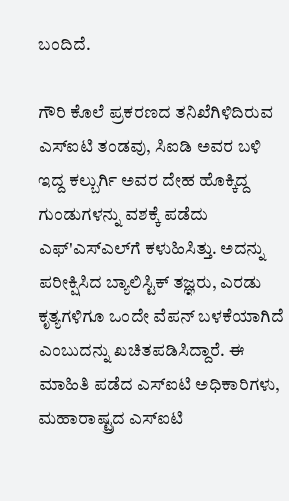ಬಂದಿದೆ.

ಗೌರಿ ಕೊಲೆ ಪ್ರಕರಣದ ತನಿಖೆಗಿಳಿದಿರುವ ಎಸ್‌ಐಟಿ ತಂಡವು, ಸಿಐಡಿ ಅವರ ಬಳಿ ಇದ್ದ ಕಲ್ಬುರ್ಗಿ ಅವರ ದೇಹ ಹೊಕ್ಕಿದ್ದ ಗುಂಡುಗಳನ್ನು ವಶಕ್ಕೆ ಪಡೆದು ಎಫ್'ಎಸ್‌ಎಲ್‌ಗೆ ಕಳುಹಿಸಿತ್ತು. ಅದನ್ನು ಪರೀಕ್ಷಿಸಿದ ಬ್ಯಾಲಿಸ್ಟಿಕ್ ತಜ್ಞರು, ಎರಡು ಕೃತ್ಯಗಳಿಗೂ ಒಂದೇ ವೆಪನ್ ಬಳಕೆಯಾಗಿದೆ ಎಂಬುದನ್ನು ಖಚಿತಪಡಿಸಿದ್ದಾರೆ. ಈ ಮಾಹಿತಿ ಪಡೆದ ಎಸ್‌ಐಟಿ ಅಧಿಕಾರಿಗಳು, ಮಹಾರಾಷ್ಟ್ರದ ಎಸ್‌ಐಟಿ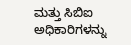ಮತ್ತು ಸಿಬಿಐ ಅಧಿಕಾರಿಗಳನ್ನು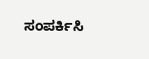ಸಂಪರ್ಕಿಸಿ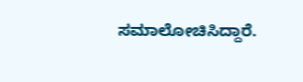ಸಮಾಲೋಚಿಸಿದ್ದಾರೆ.